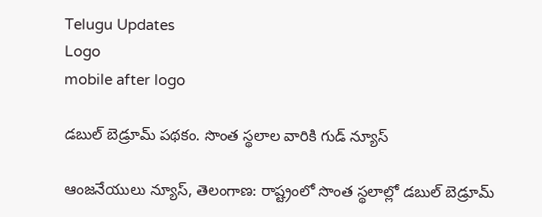Telugu Updates
Logo
mobile after logo

డబుల్ బెడ్రూమ్ పథకం. సొంత స్థలాల వారికి గుడ్ న్యూస్

ఆంజనేయులు న్యూస్, తెలంగాణ: రాష్ట్రంలో సొంత స్థలాల్లో డబుల్ బెడ్రూమ్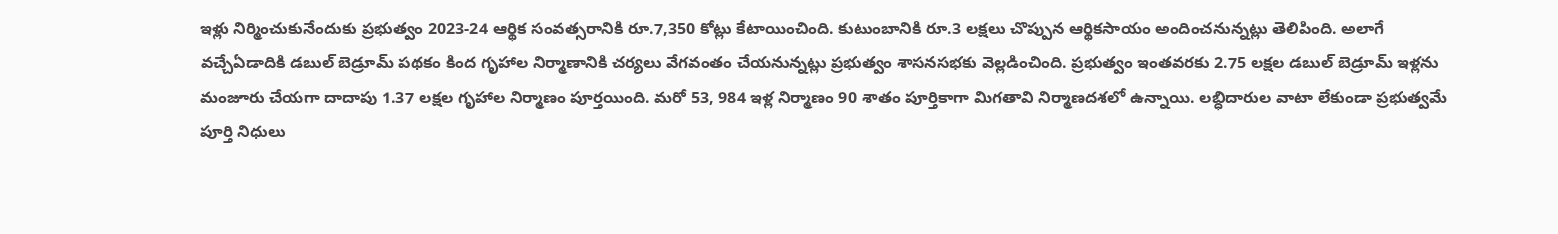ఇళ్లు నిర్మించుకునేందుకు ప్రభుత్వం 2023-24 ఆర్థిక సంవత్సరానికి రూ.7,350 కోట్లు కేటాయించింది. కుటుంబానికి రూ.3 లక్షలు చొప్పున ఆర్థికసాయం అందించనున్నట్లు తెలిపింది. అలాగే వచ్చేఏడాదికి డబుల్ బెడ్రూమ్ పథకం కింద గృహాల నిర్మాణానికి చర్యలు వేగవంతం చేయనున్నట్లు ప్రభుత్వం శాసనసభకు వెల్లడించింది. ప్రభుత్వం ఇంతవరకు 2.75 లక్షల డబుల్ బెడ్రూమ్ ఇళ్లను మంజూరు చేయగా దాదాపు 1.37 లక్షల గృహాల నిర్మాణం పూర్తయింది. మరో 53, 984 ఇళ్ల నిర్మాణం 90 శాతం పూర్తికాగా మిగతావి నిర్మాణదశలో ఉన్నాయి. లబ్ధిదారుల వాటా లేకుండా ప్రభుత్వమే పూర్తి నిధులు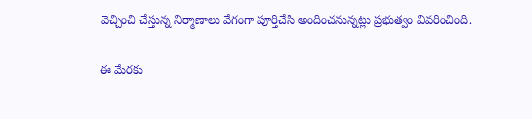వెచ్చించి చేస్తున్న నిర్మాణాలు వేగంగా పూర్తిచేసి అందించనున్నట్లు ప్రభుత్వం వివరించింది.

ఈ మేరకు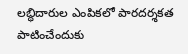లబ్ధిదారుల ఎంపికలో పారదర్శకత పాటించేందుకు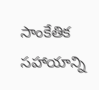సాంకేతిక సహాయాన్ని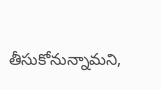తీసుకోనున్నామని,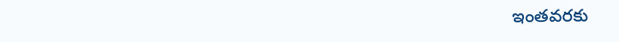ఇంతవరకు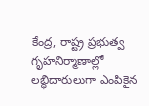కేంద్ర, రాష్ట్ర ప్రభుత్వ గృహనిర్మాణాల్లో లబ్ధిదారులుగా ఎంపికైన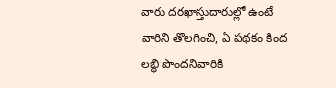వారు దరఖాస్తుదారుల్లో ఉంటే వారిని తొలగించి, ఏ పథకం కింద లబ్ధి పొందనివారికి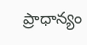ప్రాధాన్యం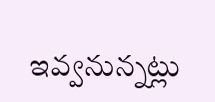ఇవ్వనున్నట్లు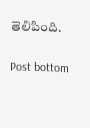తెలిపింది.

Post bottom